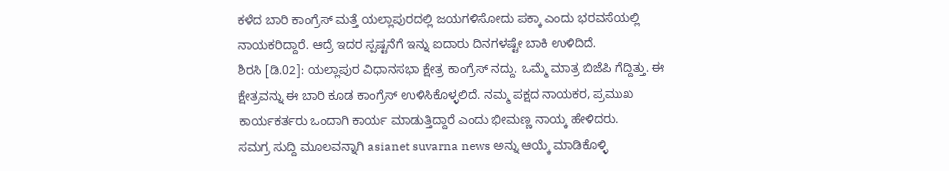ಕಳೆದ ಬಾರಿ ಕಾಂಗ್ರೆಸ್ ಮತ್ತೆ ಯಲ್ಲಾಪುರದಲ್ಲಿ ಜಯಗಳಿಸೋದು ಪಕ್ಕಾ ಎಂದು ಭರವಸೆಯಲ್ಲಿ ನಾಯಕರಿದ್ದಾರೆ. ಆದ್ರೆ ಇದರ ಸ್ಪಷ್ಟನೆಗೆ ಇನ್ನು ಐದಾರು ದಿನಗಳಷ್ಟೇ ಬಾಕಿ ಉಳಿದಿದೆ.
ಶಿರಸಿ [ಡಿ.02]: ಯಲ್ಲಾಪುರ ವಿಧಾನಸಭಾ ಕ್ಷೇತ್ರ ಕಾಂಗ್ರೆಸ್ ನದ್ದು. ಒಮ್ಮೆ ಮಾತ್ರ ಬಿಜೆಪಿ ಗೆದ್ದಿತ್ತು. ಈ ಕ್ಷೇತ್ರವನ್ನು ಈ ಬಾರಿ ಕೂಡ ಕಾಂಗ್ರೆಸ್ ಉಳಿಸಿಕೊಳ್ಳಲಿದೆ. ನಮ್ಮ ಪಕ್ಷದ ನಾಯಕರ, ಪ್ರಮುಖ ಕಾರ್ಯಕರ್ತರು ಒಂದಾಗಿ ಕಾರ್ಯ ಮಾಡುತ್ತಿದ್ದಾರೆ ಎಂದು ಭೀಮಣ್ಣ ನಾಯ್ಕ ಹೇಳಿದರು.
ಸಮಗ್ರ ಸುದ್ದಿ ಮೂಲವನ್ನಾಗಿ asianet suvarna news ಅನ್ನು ಆಯ್ಕೆ ಮಾಡಿಕೊಳ್ಳಿ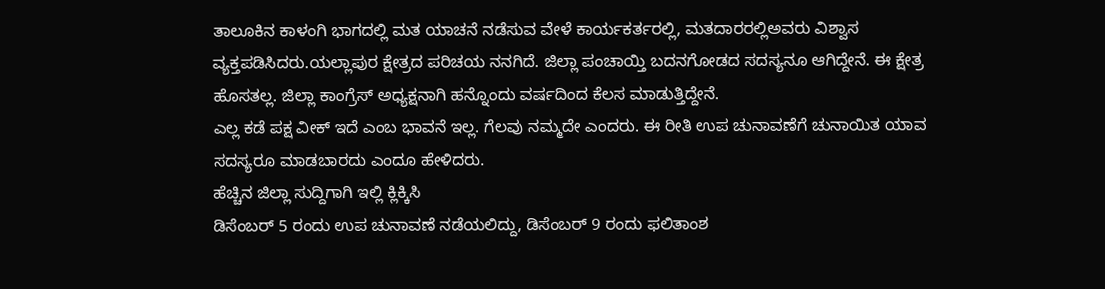ತಾಲೂಕಿನ ಕಾಳಂಗಿ ಭಾಗದಲ್ಲಿ ಮತ ಯಾಚನೆ ನಡೆಸುವ ವೇಳೆ ಕಾರ್ಯಕರ್ತರಲ್ಲಿ, ಮತದಾರರಲ್ಲಿಅವರು ವಿಶ್ವಾಸ ವ್ಯಕ್ತಪಡಿಸಿದರು.ಯಲ್ಲಾಪುರ ಕ್ಷೇತ್ರದ ಪರಿಚಯ ನನಗಿದೆ. ಜಿಲ್ಲಾ ಪಂಚಾಯ್ತಿ ಬದನಗೋಡದ ಸದಸ್ಯನೂ ಆಗಿದ್ದೇನೆ. ಈ ಕ್ಷೇತ್ರ ಹೊಸತಲ್ಲ. ಜಿಲ್ಲಾ ಕಾಂಗ್ರೆಸ್ ಅಧ್ಯಕ್ಷನಾಗಿ ಹನ್ನೊಂದು ವರ್ಷದಿಂದ ಕೆಲಸ ಮಾಡುತ್ತಿದ್ದೇನೆ.
ಎಲ್ಲ ಕಡೆ ಪಕ್ಷ ವೀಕ್ ಇದೆ ಎಂಬ ಭಾವನೆ ಇಲ್ಲ. ಗೆಲವು ನಮ್ಮದೇ ಎಂದರು. ಈ ರೀತಿ ಉಪ ಚುನಾವಣೆಗೆ ಚುನಾಯಿತ ಯಾವ ಸದಸ್ಯರೂ ಮಾಡಬಾರದು ಎಂದೂ ಹೇಳಿದರು.
ಹೆಚ್ಚಿನ ಜಿಲ್ಲಾ ಸುದ್ದಿಗಾಗಿ ಇಲ್ಲಿ ಕ್ಲಿಕ್ಕಿಸಿ
ಡಿಸೆಂಬರ್ 5 ರಂದು ಉಪ ಚುನಾವಣೆ ನಡೆಯಲಿದ್ದು, ಡಿಸೆಂಬರ್ 9 ರಂದು ಫಲಿತಾಂಶ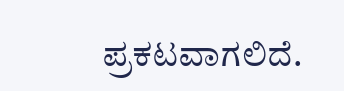ಪ್ರಕಟವಾಗಲಿದೆ.